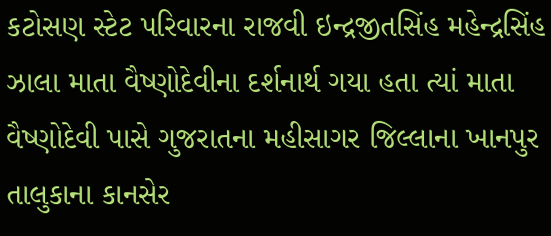કટોસણ સ્ટેટ પરિવારના રાજવી ઇન્દ્રજીતસિંહ મહેન્દ્રસિંહ ઝાલા માતા વૈષ્ણોદેવીના દર્શનાર્થ ગયા હતા ત્યાં માતા વૈષ્ણોદેવી પાસે ગુજરાતના મહીસાગર જિલ્લાના ખાનપુર તાલુકાના કાનસેર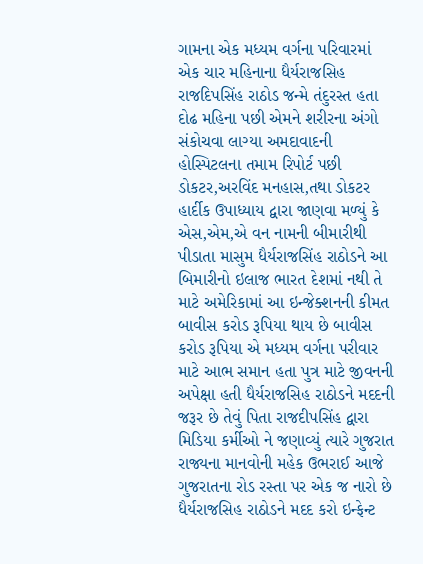ગામના એક મધ્યમ વર્ગના પરિવારમાં એક ચાર મહિનાના ધૈર્યરાજસિહ રાજદિપસિંહ રાઠોડ જન્મે તંદુરસ્ત હતા દોઢ મહિના પછી એમને શરીરના અંગો સંકોચવા લાગ્યા અમદાવાદની હોસ્પિટલના તમામ રિપોર્ટ પછી ડોકટર,અરવિંદ મનહાસ,તથા ડોકટર હાર્દીક ઉપાધ્યાય દ્વારા જાણવા મળ્યું કે એસ,એમ,એ વન નામની બીમારીથી પીડાતા માસુમ ધૈર્યરાજસિંહ રાઠોડને આ બિમારીનો ઇલાજ ભારત દેશમાં નથી તે માટે અમેરિકામાં આ ઇન્જેક્શનની કીમત બાવીસ કરોડ રૂપિયા થાય છે બાવીસ કરોડ રૂપિયા એ મધ્યમ વર્ગના પરીવાર માટે આભ સમાન હતા પુત્ર માટે જીવનની અપેક્ષા હતી ધૈર્યરાજસિહ રાઠોડને મદદની જરૂર છે તેવું પિતા રાજદીપસિંહ દ્વારા મિડિયા કર્મીઓ ને જણાવ્યું ત્યારે ગુજરાત રાજ્યના માનવોની મહેક ઉભરાઈ આજે ગુજરાતના રોડ રસ્તા પર એક જ નારો છે ધૈર્યરાજસિહ રાઠોડને મદદ કરો ઇન્ફેન્ટ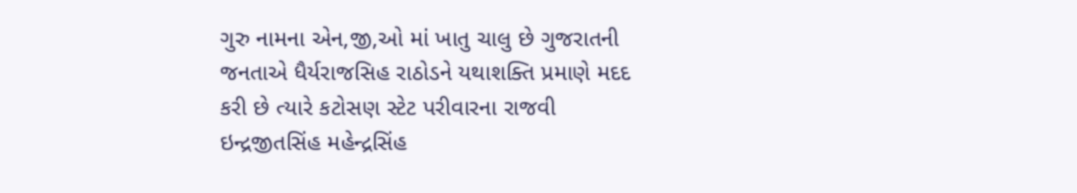ગુરુ નામના એન,જી,ઓ માં ખાતુ ચાલુ છે ગુજરાતની જનતાએ ધૈર્યરાજસિહ રાઠોડને યથાશક્તિ પ્રમાણે મદદ કરી છે ત્યારે કટોસણ સ્ટેટ પરીવારના રાજવી ઇન્દ્રજીતસિંહ મહેન્દ્રસિંહ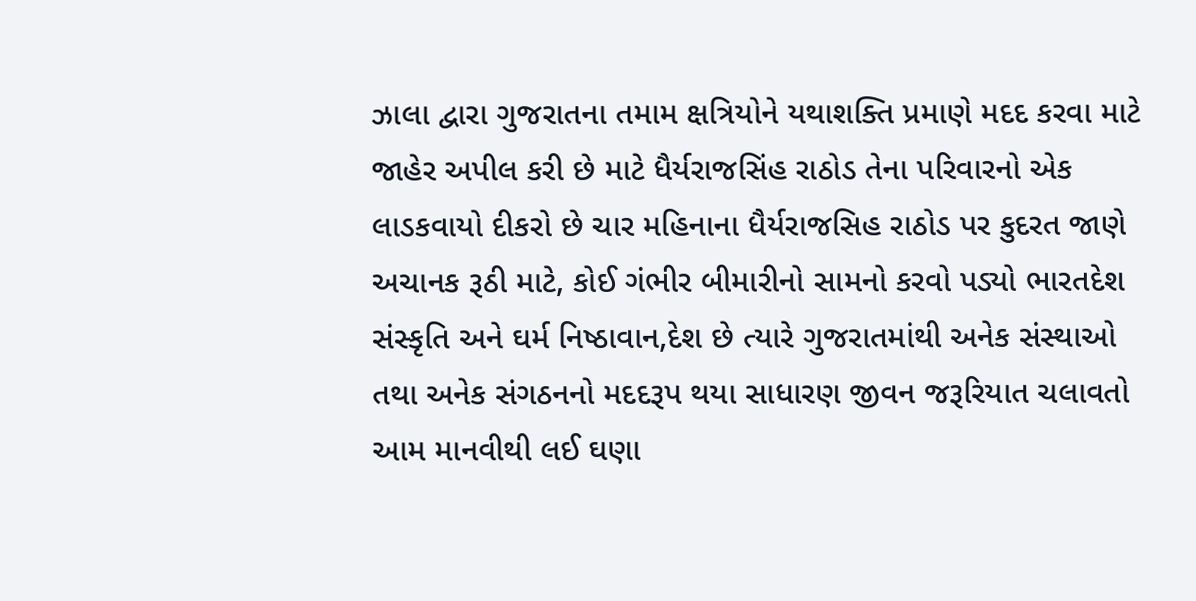ઝાલા દ્વારા ગુજરાતના તમામ ક્ષત્રિયોને યથાશક્તિ પ્રમાણે મદદ કરવા માટે જાહેર અપીલ કરી છે માટે ધૈર્યરાજસિંહ રાઠોડ તેના પરિવારનો એક લાડકવાયો દીકરો છે ચાર મહિનાના ધૈર્યરાજસિહ રાઠોડ પર કુદરત જાણે અચાનક રૂઠી માટે, કોઈ ગંભીર બીમારીનો સામનો કરવો પડ્યો ભારતદેશ સંસ્કૃતિ અને ઘર્મ નિષ્ઠાવાન,દેશ છે ત્યારે ગુજરાતમાંથી અનેક સંસ્થાઓ તથા અનેક સંગઠનનો મદદરૂપ થયા સાધારણ જીવન જરૂરિયાત ચલાવતો આમ માનવીથી લઈ ઘણા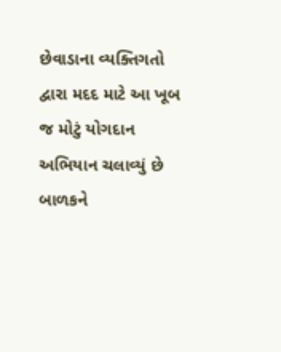છેવાડાના વ્યક્તિગતો દ્વારા મદદ માટે આ ખૂબ જ મોટું યોગદાન અભિયાન ચલાવ્યું છે બાળકને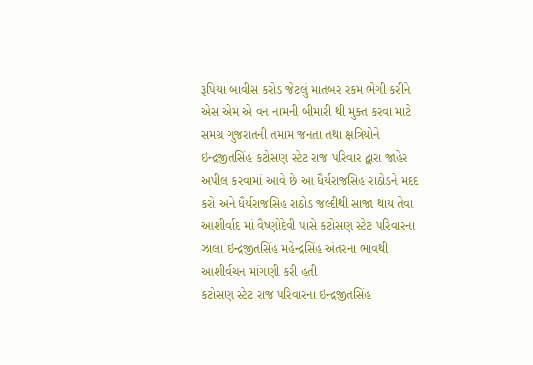રૂપિયા બાવીસ કરોડ જેટલું માતબર રકમ ભેગી કરીને એસ એમ એ વન નામની બીમારી થી મુક્ત કરવા માટે સમગ્ર ગુજરાતની તમામ જનતા તથા ક્ષત્રિયોને ઇન્દ્રજીતસિંહ કટોસણ સ્ટેટ રાજ પરિવાર દ્વારા જાહેર અપીલ કરવામાં આવે છે આ ધૈર્યરાજસિહ રાઠોડને મદદ કરો અને ધૈર્યરાજસિહ રાઠોડ જલ્દીથી સાજા થાય તેવા આશીર્વાદ માં વૈષ્ણોદેવી પાસે કટોસણ સ્ટેટ પરિવારના ઝાલા ઇન્દ્રજીતસિંહ મહેન્દ્રસિંહ અંતરના ભાવથી આશીર્વચન માંગણી કરી હતી
કટોસણ સ્ટેટ રાજ પરિવારના ઇન્દ્રજીતસિંહ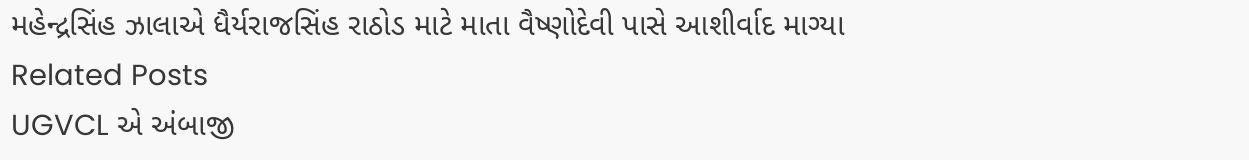મહેન્દ્રસિંહ ઝાલાએ ધૈર્યરાજસિંહ રાઠોડ માટે માતા વૈષ્ણોદેવી પાસે આશીર્વાદ માગ્યા
Related Posts
UGVCL એ અંબાજી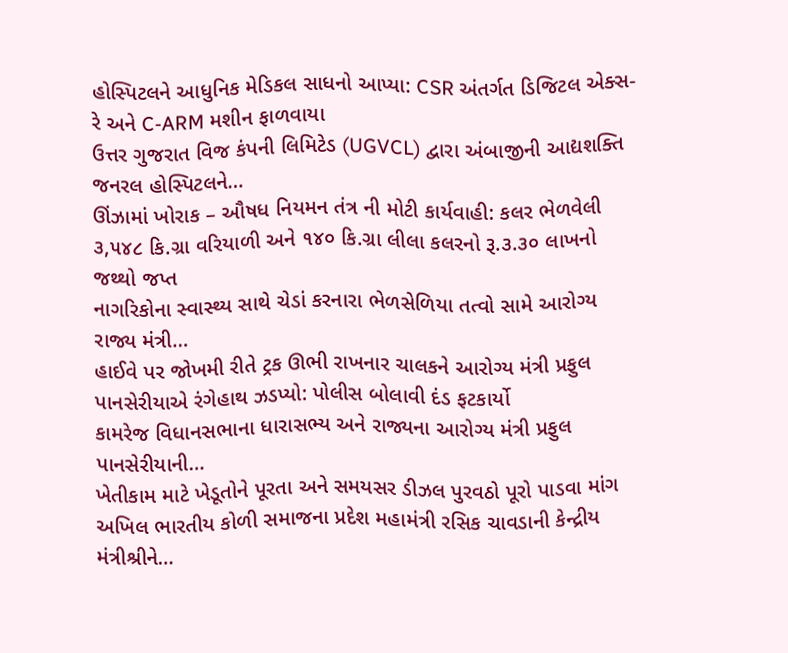હોસ્પિટલને આધુનિક મેડિકલ સાધનો આપ્યા: CSR અંતર્ગત ડિજિટલ એક્સ-રે અને C-ARM મશીન ફાળવાયા
ઉત્તર ગુજરાત વિજ કંપની લિમિટેડ (UGVCL) દ્વારા અંબાજીની આદ્યશક્તિ જનરલ હોસ્પિટલને…
ઊંઝામાં ખોરાક – ઔષધ નિયમન તંત્ર ની મોટી કાર્યવાહી: કલર ભેળવેલી ૩,૫૪૮ કિ.ગ્રા વરિયાળી અને ૧૪૦ કિ.ગ્રા લીલા કલરનો રૂ.૩.૩૦ લાખનો જથ્થો જપ્ત
નાગરિકોના સ્વાસ્થ્ય સાથે ચેડાં કરનારા ભેળસેળિયા તત્વો સામે આરોગ્ય રાજ્ય મંત્રી…
હાઈવે પર જોખમી રીતે ટ્રક ઊભી રાખનાર ચાલકને આરોગ્ય મંત્રી પ્રફુલ પાનસેરીયાએ રંગેહાથ ઝડપ્યો: પોલીસ બોલાવી દંડ ફટકાર્યો
કામરેજ વિધાનસભાના ધારાસભ્ય અને રાજ્યના આરોગ્ય મંત્રી પ્રફુલ પાનસેરીયાની…
ખેતીકામ માટે ખેડૂતોને પૂરતા અને સમયસર ડીઝલ પુરવઠો પૂરો પાડવા માંગ
અખિલ ભારતીય કોળી સમાજના પ્રદેશ મહામંત્રી રસિક ચાવડાની કેન્દ્રીય મંત્રીશ્રીને…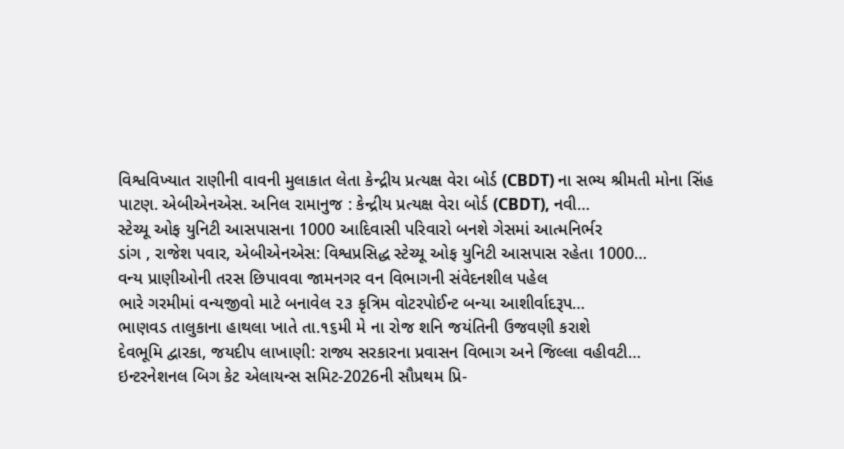વિશ્વવિખ્યાત રાણીની વાવની મુલાકાત લેતા કેન્દ્રીય પ્રત્યક્ષ વેરા બોર્ડ (CBDT) ના સભ્ય શ્રીમતી મોના સિંહ
પાટણ. એબીએનએસ. અનિલ રામાનુજ : કેન્દ્રીય પ્રત્યક્ષ વેરા બોર્ડ (CBDT), નવી…
સ્ટેચ્યૂ ઓફ યુનિટી આસપાસના 1000 આદિવાસી પરિવારો બનશે ગેસમાં આત્મનિર્ભર
ડાંગ , રાજેશ પવાર, એબીએનએસ: વિશ્વપ્રસિદ્ધ સ્ટેચ્યૂ ઓફ યુનિટી આસપાસ રહેતા 1000…
વન્ય પ્રાણીઓની તરસ છિપાવવા જામનગર વન વિભાગની સંવેદનશીલ પહેલ
ભારે ગરમીમાં વન્યજીવો માટે બનાવેલ ૨૩ કૃત્રિમ વોટરપોઈન્ટ બન્યા આશીર્વાદરૂપ…
ભાણવડ તાલુકાના હાથલા ખાતે તા.૧૬મી મે ના રોજ શનિ જયંતિની ઉજવણી કરાશે
દેવભૂમિ દ્વારકા, જયદીપ લાખાણી: રાજ્ય સરકારના પ્રવાસન વિભાગ અને જિલ્લા વહીવટી…
ઇન્ટરનેશનલ બિગ કેટ એલાયન્સ સમિટ-2026ની સૌપ્રથમ પ્રિ-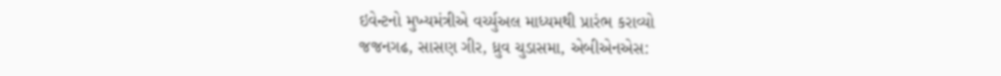ઇવેન્ટનો મુખ્યમંત્રીએ વર્ચ્યુઅલ માધ્યમથી પ્રારંભ કરાવ્યો
જજનગઢ, સાસણ ગીર, ધ્રુવ ચુડાસમા, એબીએનએસ: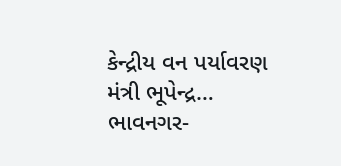કેન્દ્રીય વન પર્યાવરણ મંત્રી ભૂપેન્દ્ર…
ભાવનગર-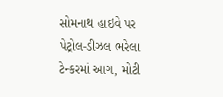સોમનાથ હાઇવે પર પેટ્રોલ-ડીઝલ ભરેલા ટેન્કરમાં આગ, મોટી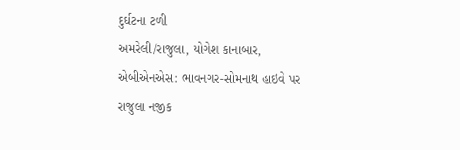દુર્ઘટના ટળી
અમરેલી/રાજુલા, યોગેશ કાનાબાર, એબીએનએસ: ભાવનગર-સોમનાથ હાઇવે પર રાજુલા નજીક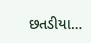છતડીયા…